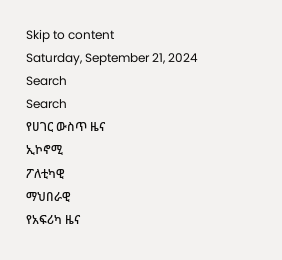Skip to content
Saturday, September 21, 2024
Search
Search
የሀገር ውስጥ ዜና
ኢኮኖሚ
ፖለቲካዊ
ማህበራዊ
የአፍሪካ ዜና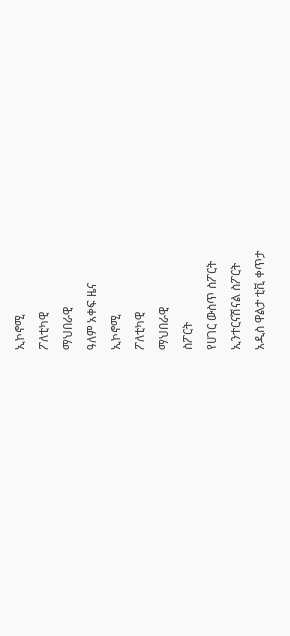ኢኮኖሚ
ፖለቲካዊ
ማህበራዊ
ዓለም አቀፍ ዜና
ኢኮኖሚ
ፖለቲካዊ
ማህበራዊ
ስፖርት
የሀገር ውስጥ ስፖርት
ኢንተርናሽናል ስፖርት
አዲስ ዋልታ ቲቪ ቀጥታ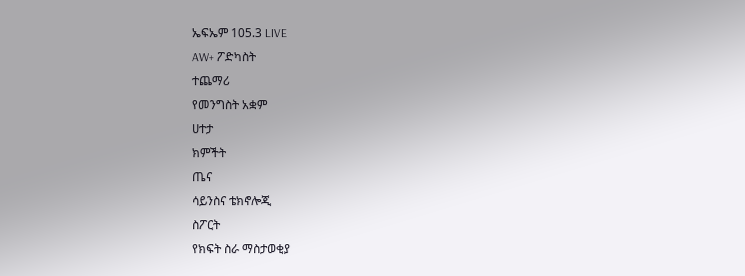ኤፍኤም 105.3 LIVE
AW+ ፖድካስት
ተጨማሪ
የመንግስት አቋም
ሀተታ
ክምችት
ጤና
ሳይንስና ቴክኖሎጂ
ስፖርት
የክፍት ስራ ማስታወቂያ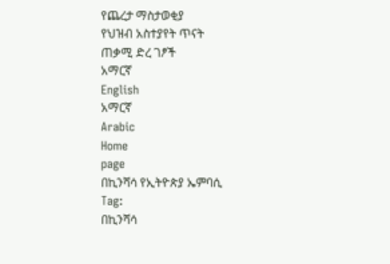የጨረታ ማስታወቂያ
የህዝብ አስተያየት ጥናት
ጠቃሚ ድረ ገፆች
አማርኛ
English
አማርኛ
Arabic
Home
page
በኪንሻሳ የኢትዮጵያ ኤምባሲ
Tag:
በኪንሻሳ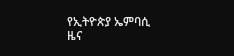የኢትዮጵያ ኤምባሲ
ዜና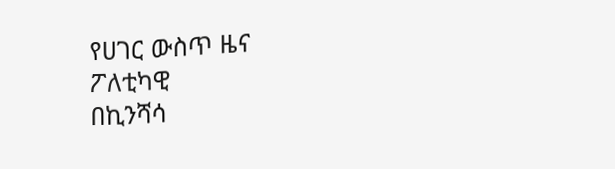የሀገር ውስጥ ዜና
ፖለቲካዊ
በኪንሻሳ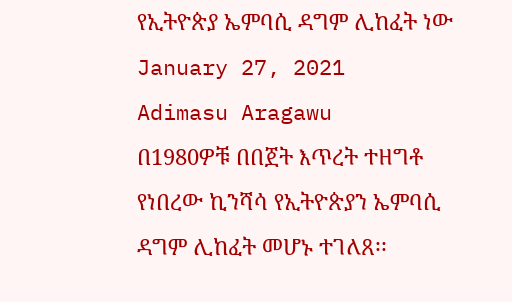የኢትዮጵያ ኤምባሲ ዳግም ሊከፈት ነው
January 27, 2021
Adimasu Aragawu
በ1980ዎቹ በበጀት እጥረት ተዘግቶ የነበረው ኪንሻሳ የኢትዮጵያን ኤምባሲ ዳግም ሊከፈት መሆኑ ተገለጸ፡፡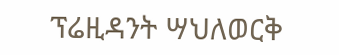ፕሬዚዳንት ሣህለወርቅ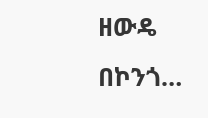ዘውዴ በኮንጎ…